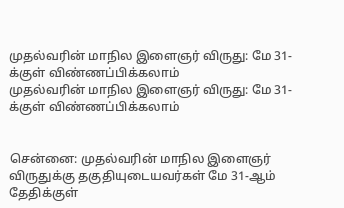முதல்வரின் மாநில இளைஞர் விருது: மே 31-க்குள் விண்ணப்பிக்கலாம்
முதல்வரின் மாநில இளைஞர் விருது: மே 31-க்குள் விண்ணப்பிக்கலாம்


சென்னை: முதல்வரின் மாநில இளைஞர் விருதுக்கு தகுதியுடையவர்கள் மே 31-ஆம் தேதிக்குள்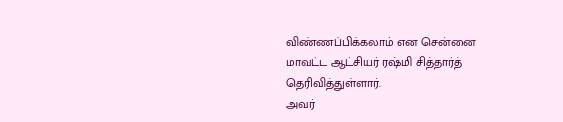விண்ணப்பிக்கலாம் என சென்னை மாவட்ட ஆட்சியர் ரஷ்மி சித்தார்த் தெரிவித்துள்ளார்.
அவர்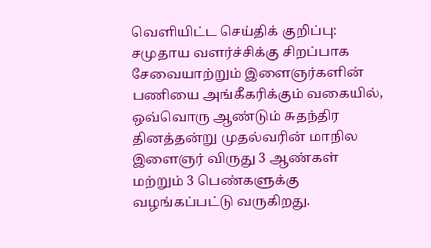வெளியிட்ட செய்திக் குறிப்பு: சமுதாய வளர்ச்சிக்கு சிறப்பாக சேவையாற்றும் இளைஞர்களின் பணியை அங்கீகரிக்கும் வகையில், ஒவ்வொரு ஆண்டும் சுதந்திர தினத்தன்று முதல்வரின் மாநில இளைஞர் விருது 3 ஆண்கள் மற்றும் 3 பெண்களுக்கு வழங்கப்பட்டு வருகிறது.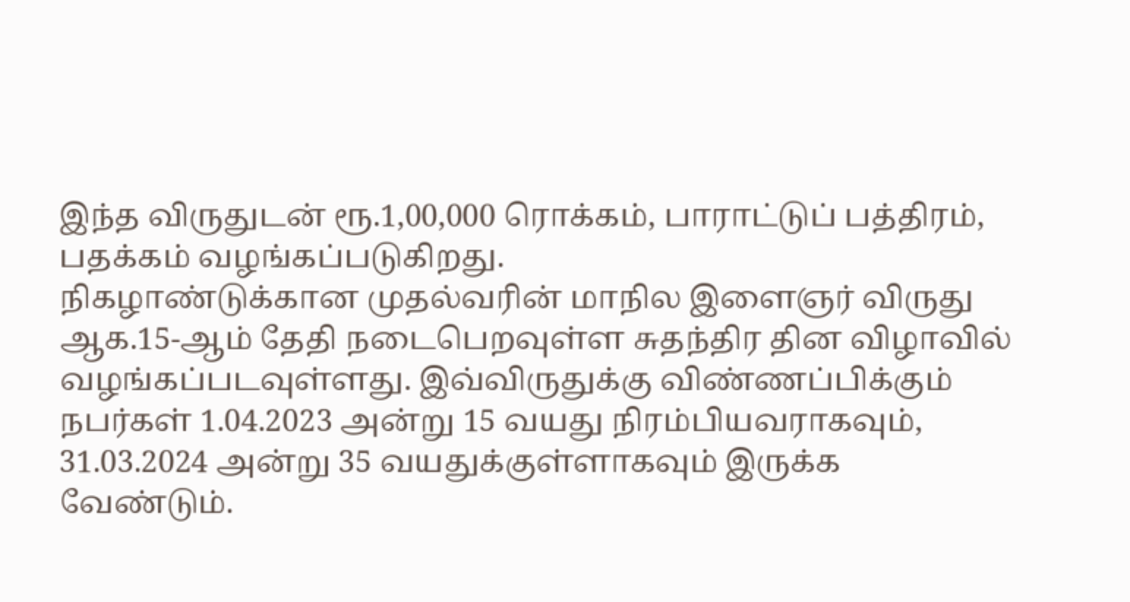இந்த விருதுடன் ரூ.1,00,000 ரொக்கம், பாராட்டுப் பத்திரம், பதக்கம் வழங்கப்படுகிறது.
நிகழாண்டுக்கான முதல்வரின் மாநில இளைஞர் விருது ஆக.15-ஆம் தேதி நடைபெறவுள்ள சுதந்திர தின விழாவில் வழங்கப்படவுள்ளது. இவ்விருதுக்கு விண்ணப்பிக்கும் நபர்கள் 1.04.2023 அன்று 15 வயது நிரம்பியவராகவும், 31.03.2024 அன்று 35 வயதுக்குள்ளாகவும் இருக்க வேண்டும்.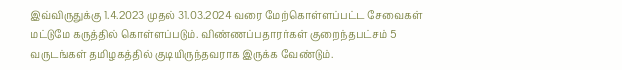இவ்விருதுக்கு 1.4.2023 முதல் 31.03.2024 வரை மேற்கொள்ளப்பட்ட சேவைகள் மட்டுமே கருத்தில் கொள்ளப்படும். விண்ணப்பதாரர்கள் குறைந்தபட்சம் 5 வருடங்கள் தமிழகத்தில் குடியிருந்தவராக இருக்க வேண்டும்.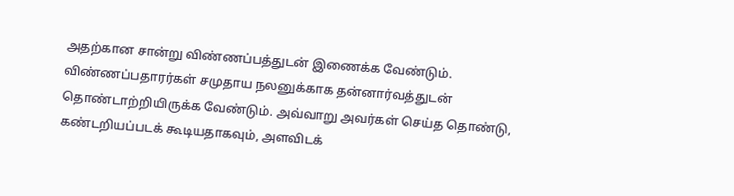அதற்கான சான்று விண்ணப்பத்துடன் இணைக்க வேண்டும்.
விண்ணப்பதாரர்கள் சமுதாய நலனுக்காக தன்னார்வத்துடன் தொண்டாற்றியிருக்க வேண்டும். அவ்வாறு அவர்கள் செய்த தொண்டு, கண்டறியப்படக் கூடியதாகவும், அளவிடக்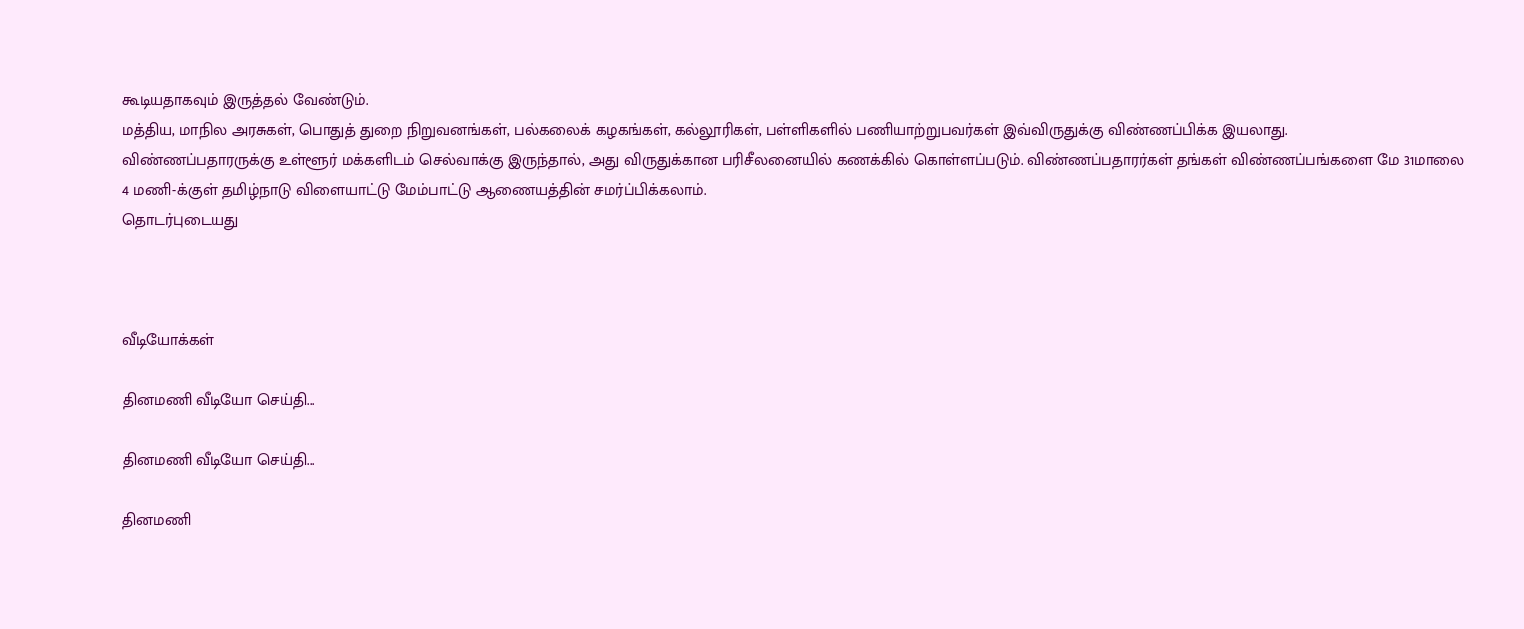கூடியதாகவும் இருத்தல் வேண்டும்.
மத்திய, மாநில அரசுகள், பொதுத் துறை நிறுவனங்கள், பல்கலைக் கழகங்கள், கல்லூரிகள், பள்ளிகளில் பணியாற்றுபவர்கள் இவ்விருதுக்கு விண்ணப்பிக்க இயலாது.
விண்ணப்பதாரருக்கு உள்ளூர் மக்களிடம் செல்வாக்கு இருந்தால், அது விருதுக்கான பரிசீலனையில் கணக்கில் கொள்ளப்படும். விண்ணப்பதாரர்கள் தங்கள் விண்ணப்பங்களை மே 31மாலை 4 மணி-க்குள் தமிழ்நாடு விளையாட்டு மேம்பாட்டு ஆணையத்தின் சமர்ப்பிக்கலாம்.
தொடர்புடையது



வீடியோக்கள்

தினமணி வீடியோ செய்தி...

தினமணி வீடியோ செய்தி...

தினமணி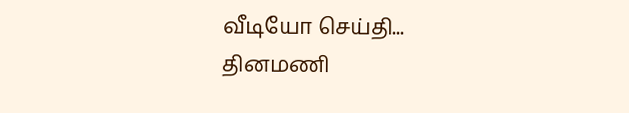வீடியோ செய்தி...
தினமணி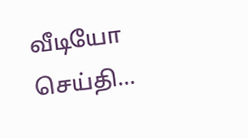வீடியோ செய்தி...